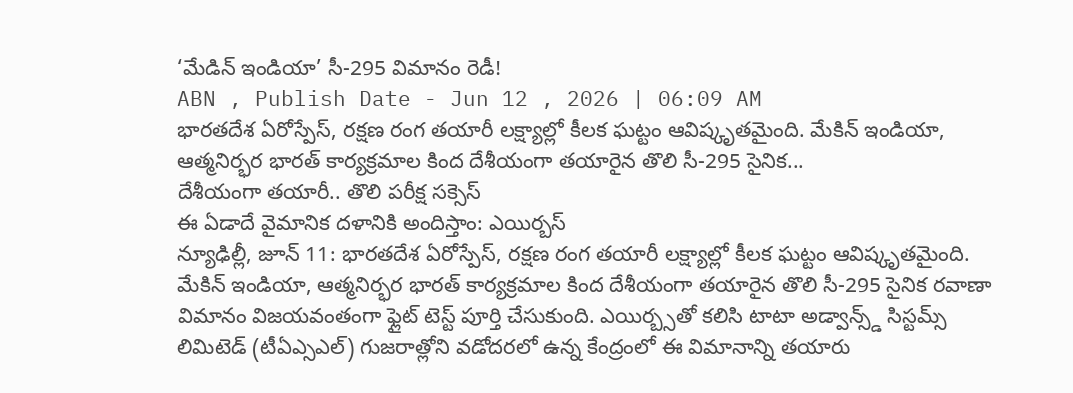‘మేడిన్ ఇండియా’ సీ-295 విమానం రెడీ!
ABN , Publish Date - Jun 12 , 2026 | 06:09 AM
భారతదేశ ఏరోస్పేస్, రక్షణ రంగ తయారీ లక్ష్యాల్లో కీలక ఘట్టం ఆవిష్కృతమైంది. మేకిన్ ఇండియా, ఆత్మనిర్భర భారత్ కార్యక్రమాల కింద దేశీయంగా తయారైన తొలి సీ-295 సైనిక...
దేశీయంగా తయారీ.. తొలి పరీక్ష సక్సెస్
ఈ ఏడాదే వైమానిక దళానికి అందిస్తాం: ఎయిర్బస్
న్యూఢిల్లీ, జూన్ 11: భారతదేశ ఏరోస్పేస్, రక్షణ రంగ తయారీ లక్ష్యాల్లో కీలక ఘట్టం ఆవిష్కృతమైంది. మేకిన్ ఇండియా, ఆత్మనిర్భర భారత్ కార్యక్రమాల కింద దేశీయంగా తయారైన తొలి సీ-295 సైనిక రవాణా విమానం విజయవంతంగా ఫ్లైట్ టెస్ట్ పూర్తి చేసుకుంది. ఎయిర్బ్సతో కలిసి టాటా అడ్వాన్స్డ్ సిస్టమ్స్ లిమిటెడ్ (టీఏఎ్సఎల్) గుజరాత్లోని వడోదరలో ఉన్న కేంద్రంలో ఈ విమానాన్ని తయారు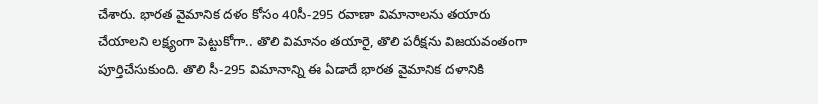చేశారు. భారత వైమానిక దళం కోసం 40సీ-295 రవాణా విమానాలను తయారు చేయాలని లక్ష్యంగా పెట్టుకోగా.. తొలి విమానం తయారై, తొలి పరీక్షను విజయవంతంగా పూర్తిచేసుకుంది. తొలి సీ-295 విమానాన్ని ఈ ఏడాదే భారత వైమానిక దళానికి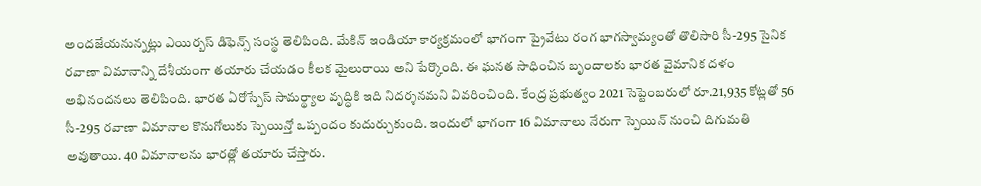అందజేయనున్నట్లు ఎయిర్బస్ డిఫెన్స్ సంస్థ తెలిపింది. మేకిన్ ఇండియా కార్యక్రమంలో భాగంగా ప్రైవేటు రంగ భాగస్వామ్యంతో తొలిసారి సీ-295 సైనిక రవాణా విమానాన్ని దేశీయంగా తయారు చేయడం కీలక మైలురాయి అని పేర్కొంది. ఈ ఘనత సాధించిన బృందాలకు భారత వైమానిక దళం అభినందనలు తెలిపింది. భారత ఏరోస్పేస్ సామర్థ్యాల వృద్ధికి ఇది నిదర్శనమని వివరించింది. కేంద్ర ప్రభుత్వం 2021 సెప్టెంబరులో రూ.21,935 కోట్లతో 56 సీ-295 రవాణా విమానాల కొనుగోలుకు స్పెయిన్తో ఒప్పందం కుదుర్చుకుంది. ఇందులో భాగంగా 16 విమానాలు నేరుగా స్పెయిన్ నుంచి దిగుమతి అవుతాయి. 40 విమానాలను భారత్లో తయారు చేస్తారు.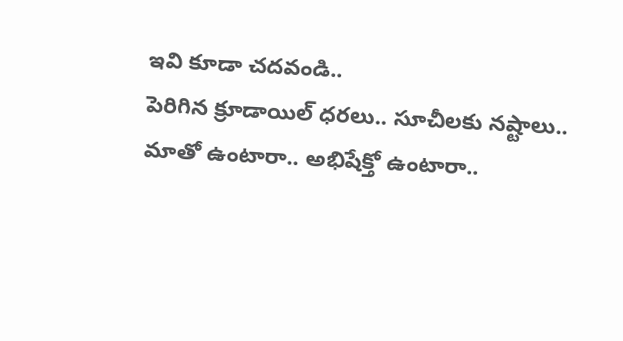ఇవి కూడా చదవండి..
పెరిగిన క్రూడాయిల్ ధరలు.. సూచీలకు నష్టాలు..
మాతో ఉంటారా.. అభిషేక్తో ఉంటారా..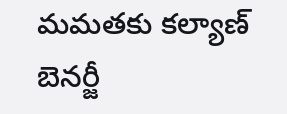మమతకు కల్యాణ్ బెనర్జీ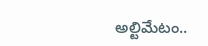అల్టిమేటం..